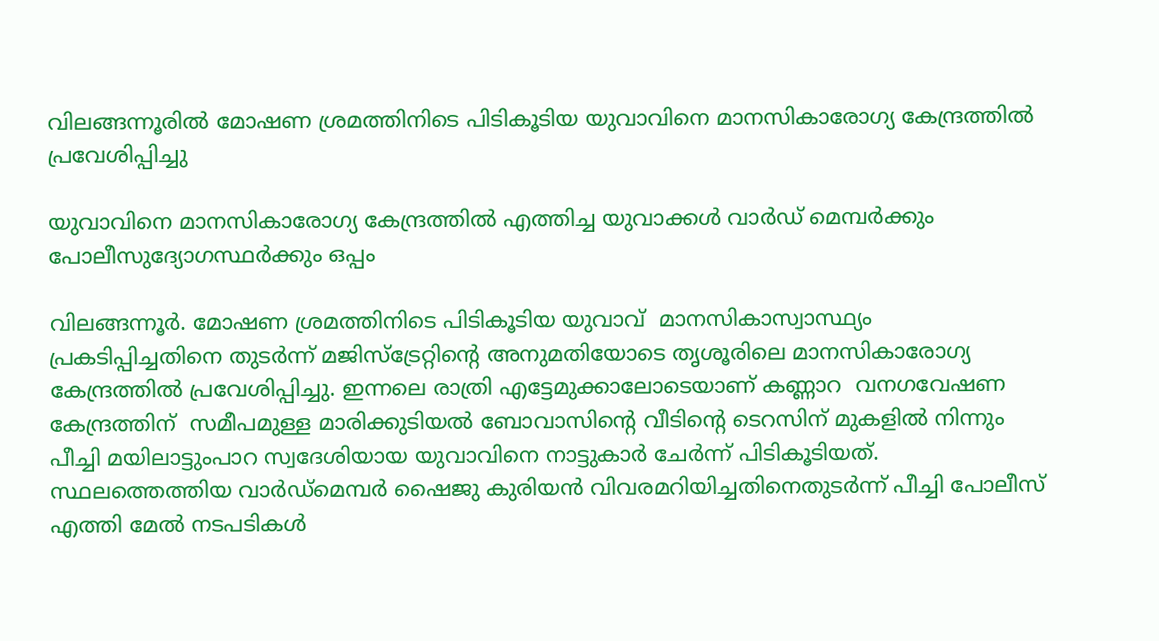വിലങ്ങന്നൂരിൽ മോഷണ ശ്രമത്തിനിടെ പിടികൂടിയ യുവാവിനെ മാനസികാരോഗ്യ കേന്ദ്രത്തിൽ പ്രവേശിപ്പിച്ചു

യുവാവിനെ മാനസികാരോഗ്യ കേന്ദ്രത്തിൽ എത്തിച്ച യുവാക്കൾ വാർഡ് മെമ്പർക്കും പോലീസുദ്യോഗസ്ഥർക്കും ഒപ്പം

വിലങ്ങന്നൂർ. മോഷണ ശ്രമത്തിനിടെ പിടികൂടിയ യുവാവ്  മാനസികാസ്വാസ്ഥ്യം പ്രകടിപ്പിച്ചതിനെ തുടർന്ന് മജിസ്‌ട്രേറ്റിന്റെ അനുമതിയോടെ തൃശൂരിലെ മാനസികാരോഗ്യ കേന്ദ്രത്തിൽ പ്രവേശിപ്പിച്ചു. ഇന്നലെ രാത്രി എട്ടേമുക്കാലോടെയാണ് കണ്ണാറ  വനഗവേഷണ കേന്ദ്രത്തിന്  സമീപമുള്ള മാരിക്കുടിയൽ ബോവാസിന്റെ വീടിന്റെ ടെറസിന് മുകളിൽ നിന്നും പീച്ചി മയിലാട്ടുംപാറ സ്വദേശിയായ യുവാവിനെ നാട്ടുകാർ ചേർന്ന് പിടികൂടിയത്. സ്ഥലത്തെത്തിയ വാർഡ്‌മെമ്പർ ഷൈജു കുരിയൻ വിവരമറിയിച്ചതിനെതുടർന്ന് പീച്ചി പോലീസ് എത്തി മേൽ നടപടികൾ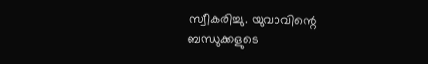സ്വീകരിച്ചു. യുവാവിന്റെ ബന്ധുക്കളുടെ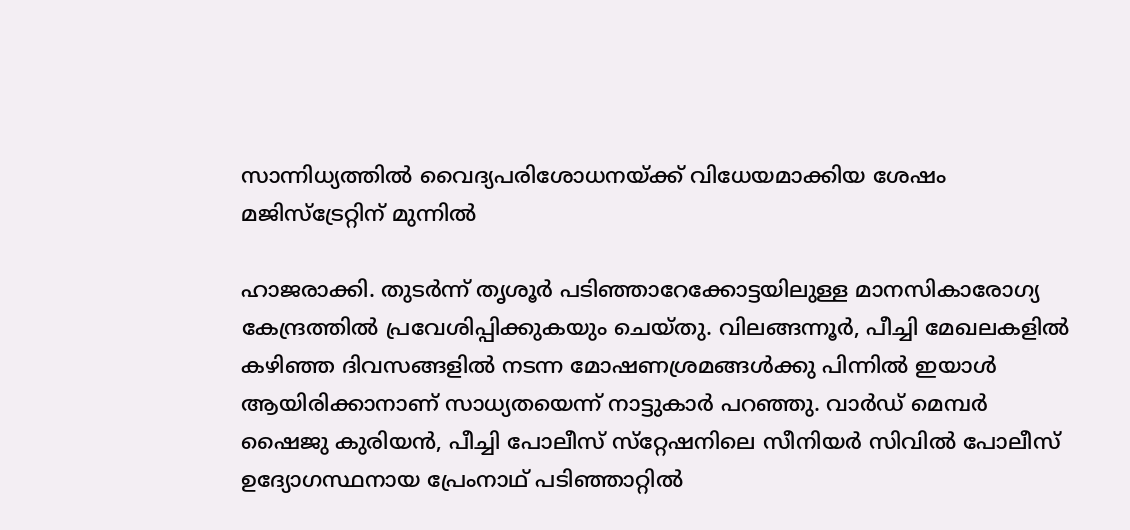സാന്നിധ്യത്തിൽ വൈദ്യപരിശോധനയ്ക്ക് വിധേയമാക്കിയ ശേഷം മജിസ്‌ട്രേറ്റിന് മുന്നിൽ

ഹാജരാക്കി. തുടർന്ന് തൃശൂർ പടിഞ്ഞാറേക്കോട്ടയിലുള്ള മാനസികാരോഗ്യ കേന്ദ്രത്തിൽ പ്രവേശിപ്പിക്കുകയും ചെയ്തു. വിലങ്ങന്നൂർ, പീച്ചി മേഖലകളിൽ കഴിഞ്ഞ ദിവസങ്ങളിൽ നടന്ന മോഷണശ്രമങ്ങൾക്കു പിന്നിൽ ഇയാൾ ആയിരിക്കാനാണ് സാധ്യതയെന്ന് നാട്ടുകാർ പറഞ്ഞു. വാർഡ് മെമ്പർ ഷൈജു കുരിയൻ, പീച്ചി പോലീസ് സ്‌റ്റേഷനിലെ സീനിയർ സിവിൽ പോലീസ് ഉദ്യോഗസ്ഥനായ പ്രേംനാഥ് പടിഞ്ഞാറ്റിൽ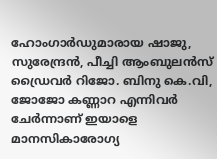ഹോംഗാർഡുമാരായ ഷാജു, സുരേന്ദ്രൻ, പീച്ചി ആംബുലൻസ്  ഡ്രൈവർ റിജോ. ബിനു കെ.വി, ജോജോ കണ്ണാറ എന്നിവർ ചേർന്നാണ് ഇയാളെ മാനസികാരോഗ്യ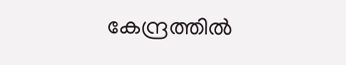കേന്ദ്രത്തിൽ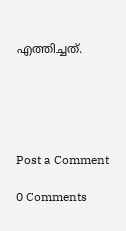എത്തിച്ചത്.





Post a Comment

0 Comments